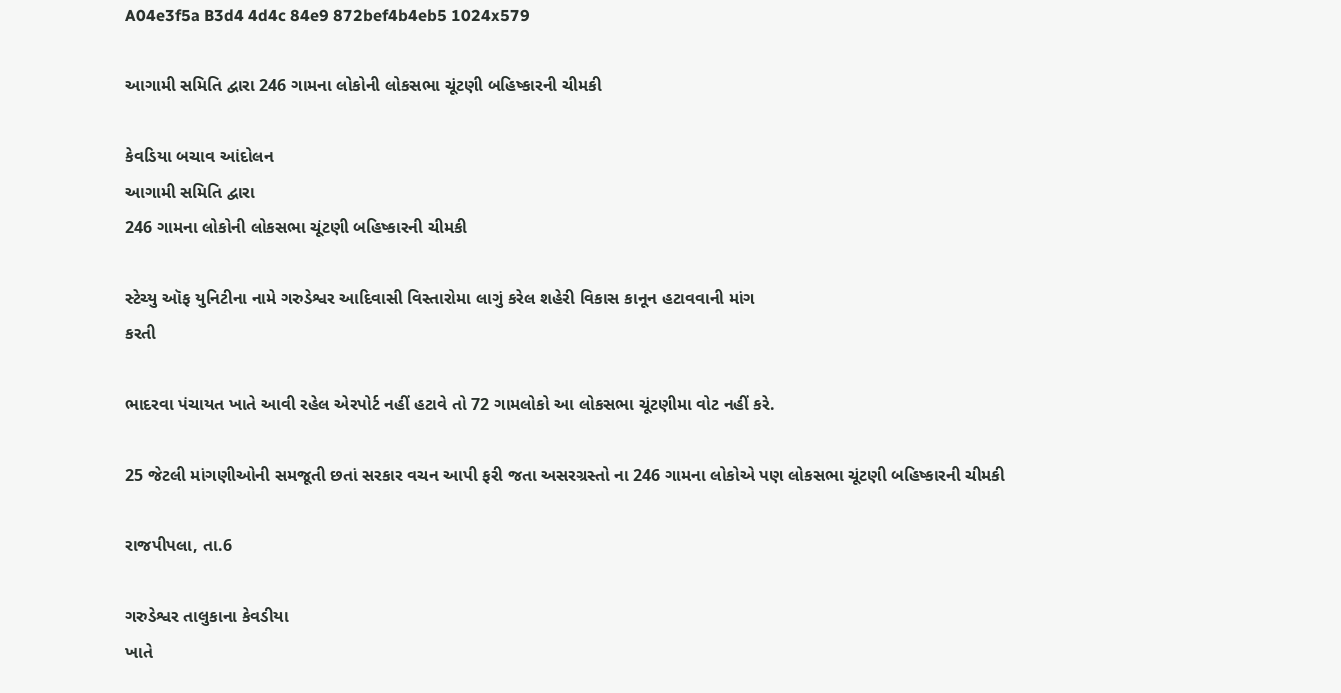A04e3f5a B3d4 4d4c 84e9 872bef4b4eb5 1024x579

આગામી સમિતિ દ્વારા 246 ગામના લોકોની લોકસભા ચૂંટણી બહિષ્કારની ચીમકી

કેવડિયા બચાવ આંદોલન
આગામી સમિતિ દ્વારા
246 ગામના લોકોની લોકસભા ચૂંટણી બહિષ્કારની ચીમકી

સ્ટેચ્યુ ઑફ યુનિટીના નામે ગરુડેશ્વર આદિવાસી વિસ્તારોમા લાગું કરેલ શહેરી વિકાસ કાનૂન હટાવવાની માંગ
કરતી

ભાદરવા પંચાયત ખાતે આવી રહેલ એરપોર્ટ નહીં હટાવે તો 72 ગામલોકો આ લોકસભા ચૂંટણીમા વોટ નહીં કરે.

25 જેટલી માંગણીઓની સમજૂતી છતાં સરકાર વચન આપી ફરી જતા અસરગ્રસ્તો ના 246 ગામના લોકોએ પણ લોકસભા ચૂંટણી બહિષ્કારની ચીમકી

રાજપીપલા, તા.6

ગરુડેશ્વર તાલુકાના કેવડીયા
ખાતે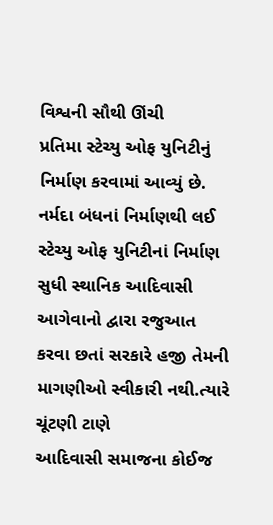વિશ્વની સૌથી ઊંચી
પ્રતિમા સ્ટેચ્યુ ઓફ યુનિટીનું
નિર્માણ કરવામાં આવ્યું છે.
નર્મદા બંધનાં નિર્માણથી લઈ
સ્ટેચ્યુ ઓફ યુનિટીનાં નિર્માણ
સુધી સ્થાનિક આદિવાસી
આગેવાનો દ્વારા રજુઆત
કરવા છતાં સરકારે હજી તેમની માગણીઓ સ્વીકારી નથી.ત્યારે ચૂંટણી ટાણે
આદિવાસી સમાજના કોઈજ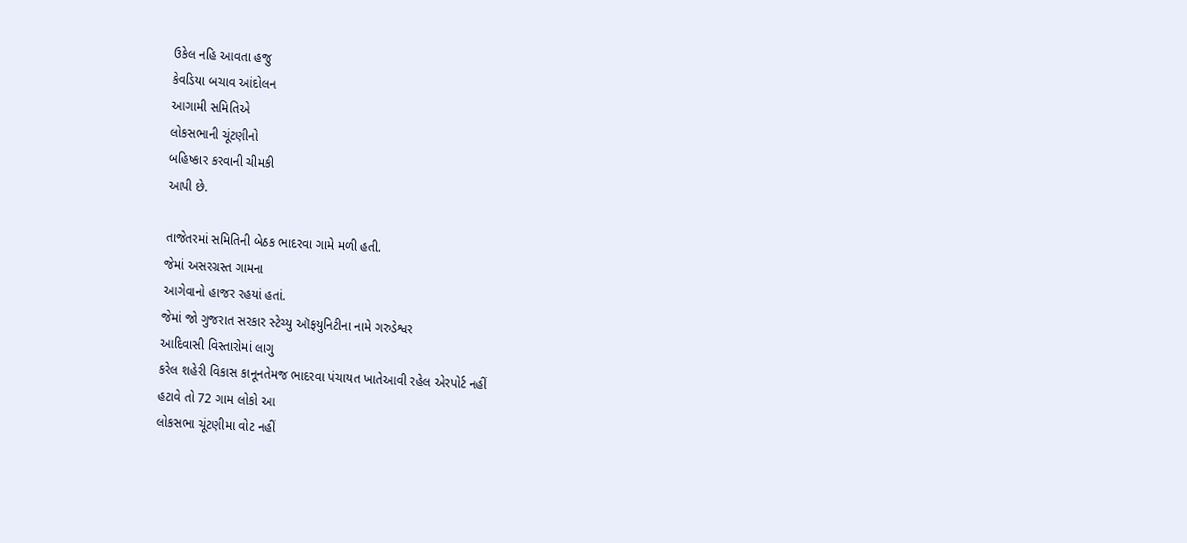ઉકેલ નહિ આવતા હજુ
કેવડિયા બચાવ આંદોલન
આગામી સમિતિએ
લોકસભાની ચૂંટણીનો
બહિષ્કાર કરવાની ચીમકી
આપી છે.

તાજેતરમાં સમિતિની બેઠક ભાદરવા ગામે મળી હતી.
જેમાં અસરગ્રસ્ત ગામના
આગેવાનો હાજર રહયાં હતાં.
જેમાં જો ગુજરાત સરકાર સ્ટેચ્યુ ઑફયુનિટીના નામે ગરુડેશ્વર
આદિવાસી વિસ્તારોમાં લાગુ
કરેલ શહેરી વિકાસ કાનૂનતેમજ ભાદરવા પંચાયત ખાતેઆવી રહેલ એરપોર્ટ નહીં
હટાવે તો 72 ગામ લોકો આ
લોકસભા ચૂંટણીમા વોટ નહીં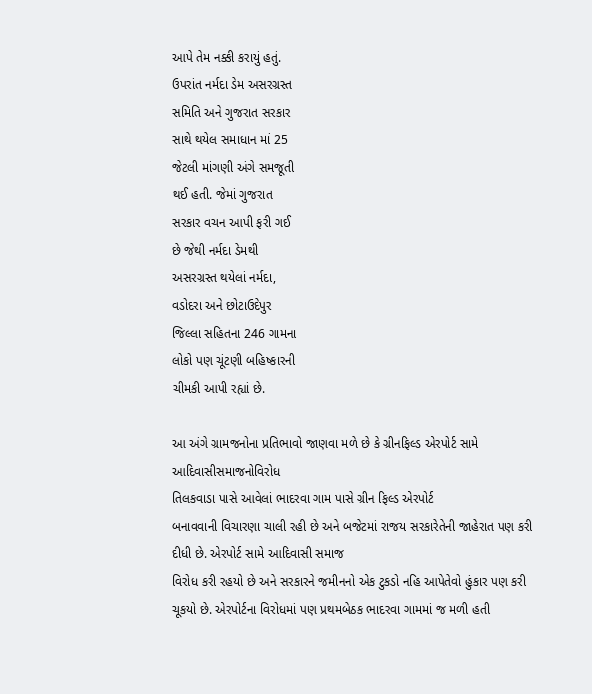આપે તેમ નક્કી કરાયું હતું.
ઉપરાંત નર્મદા ડેમ અસરગ્રસ્ત
સમિતિ અને ગુજરાત સરકાર
સાથે થયેલ સમાધાન માં 25
જેટલી માંગણી અંગે સમજૂતી
થઈ હતી. જેમાં ગુજરાત
સરકાર વચન આપી ફરી ગઈ
છે જેથી નર્મદા ડેમથી
અસરગ્રસ્ત થયેલાં નર્મદા,
વડોદરા અને છોટાઉદેપુર
જિલ્લા સહિતના 246 ગામના
લોકો પણ ચૂંટણી બહિષ્કારની
ચીમકી આપી રહ્યાં છે.

આ અંગે ગ્રામજનોના પ્રતિભાવો જાણવા મળે છે કે ગ્રીનફિલ્ડ એરપોર્ટ સામે
આદિવાસીસમાજનોવિરોધ
તિલકવાડા પાસે આવેલાં ભાદરવા ગામ પાસે ગ્રીન ફિલ્ડ એરપોર્ટ
બનાવવાની વિચારણા ચાલી રહી છે અને બજેટમાં રાજય સરકારેતેની જાહેરાત પણ કરી દીધી છે. એરપોર્ટ સામે આદિવાસી સમાજ
વિરોધ કરી રહયો છે અને સરકારને જમીનનો એક ટુકડો નહિ આપેતેવો હુંકાર પણ કરી ચૂકયો છે. એરપોર્ટના વિરોધમાં પણ પ્રથમબેઠક ભાદરવા ગામમાં જ મળી હતી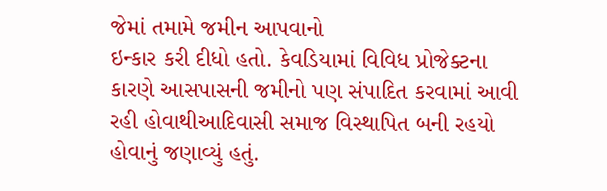જેમાં તમામે જમીન આપવાનો
ઇન્કાર કરી દીધો હતો. કેવડિયામાં વિવિધ પ્રોજેક્ટના કારણે આસપાસની જમીનો પણ સંપાદિત કરવામાં આવી રહી હોવાથીઆદિવાસી સમાજ વિસ્થાપિત બની રહયો હોવાનું જણાવ્યું હતું.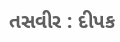તસવીર : દીપક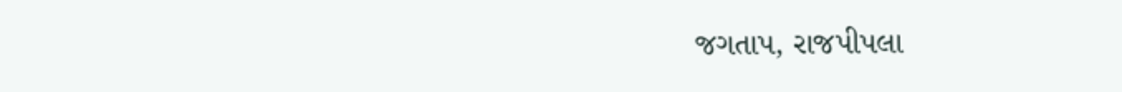જગતાપ, રાજપીપલા